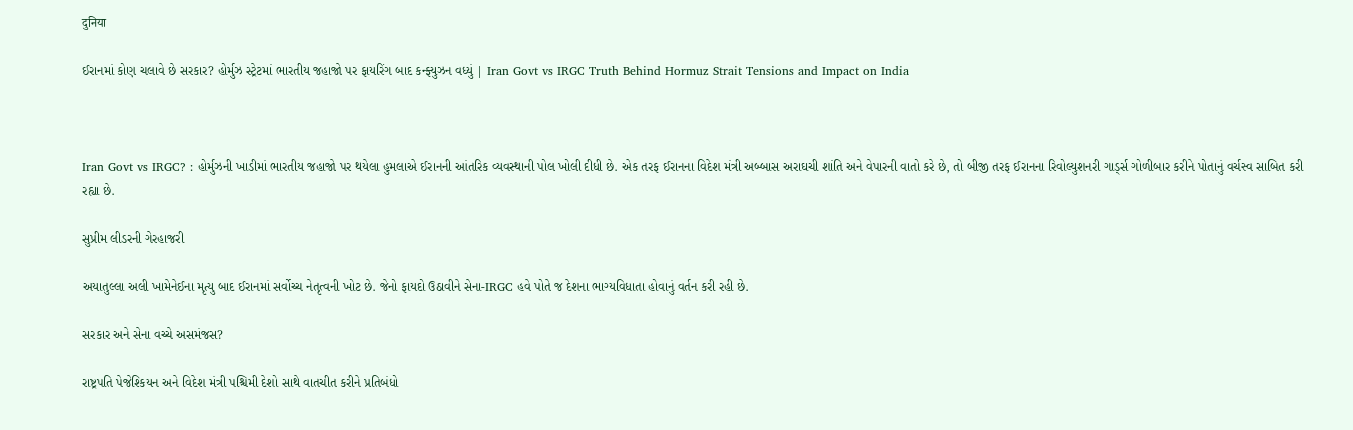दुनिया

ઈરાનમાં કોણ ચલાવે છે સરકાર? હોર્મુઝ સ્ટ્રેટમાં ભારતીય જહાજો પર ફાયરિંગ બાદ કન્ફ્યુઝન વધ્યું | Iran Govt vs IRGC Truth Behind Hormuz Strait Tensions and Impact on India



Iran Govt vs IRGC? : હોર્મુઝની ખાડીમાં ભારતીય જહાજો પર થયેલા હુમલાએ ઈરાનની આંતરિક વ્યવસ્થાની પોલ ખોલી દીધી છે. એક તરફ ઈરાનના વિદેશ મંત્રી અબ્બાસ અરાઘચી શાંતિ અને વેપારની વાતો કરે છે, તો બીજી તરફ ઈરાનના રિવોલ્યુશનરી ગાર્ડ્સ ગોળીબાર કરીને પોતાનું વર્ચસ્વ સાબિત કરી રહ્યા છે.

સુપ્રીમ લીડરની ગેરહાજરી

અયાતુલ્લા અલી ખામેનેઈના મૃત્યુ બાદ ઈરાનમાં સર્વોચ્ચ નેતૃત્વની ખોટ છે. જેનો ફાયદો ઉઠાવીને સેના-IRGC હવે પોતે જ દેશના ભાગ્યવિધાતા હોવાનું વર્તન કરી રહી છે.

સરકાર અને સેના વચ્ચે અસમંજસ?

રાષ્ટ્રપતિ પેજેશ્કિયન અને વિદેશ મંત્રી પશ્ચિમી દેશો સાથે વાતચીત કરીને પ્રતિબંધો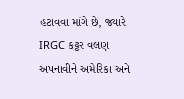હટાવવા માંગે છે, જ્યારે IRGC કટ્ટર વલણ અપનાવીને અમેરિકા અને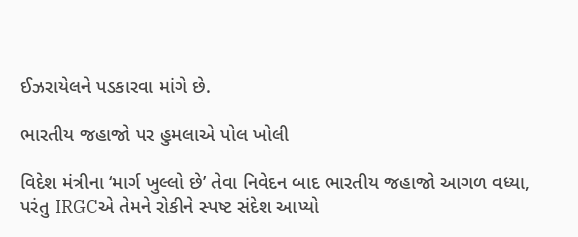ઈઝરાયેલને પડકારવા માંગે છે.

ભારતીય જહાજો પર હુમલાએ પોલ ખોલી

વિદેશ મંત્રીના ‘માર્ગ ખુલ્લો છે’ તેવા નિવેદન બાદ ભારતીય જહાજો આગળ વધ્યા, પરંતુ IRGCએ તેમને રોકીને સ્પષ્ટ સંદેશ આપ્યો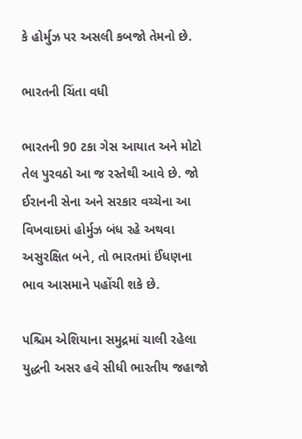કે હોર્મુઝ પર અસલી કબજો તેમનો છે.

ભારતની ચિંતા વધી

ભારતની 90 ટકા ગેસ આયાત અને મોટો તેલ પુરવઠો આ જ રસ્તેથી આવે છે. જો ઈરાનની સેના અને સરકાર વચ્ચેના આ વિખવાદમાં હોર્મુઝ બંધ રહે અથવા અસુરક્ષિત બને, તો ભારતમાં ઈંધણના ભાવ આસમાને પહોંચી શકે છે.

પશ્ચિમ એશિયાના સમુદ્રમાં ચાલી રહેલા યુદ્ધની અસર હવે સીધી ભારતીય જહાજો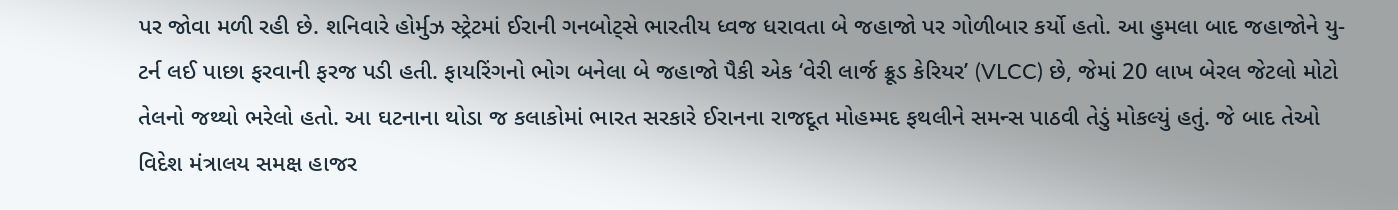પર જોવા મળી રહી છે. શનિવારે હોર્મુઝ સ્ટ્રેટમાં ઈરાની ગનબોટ્સે ભારતીય ધ્વજ ધરાવતા બે જહાજો પર ગોળીબાર કર્યો હતો. આ હુમલા બાદ જહાજોને યુ-ટર્ન લઈ પાછા ફરવાની ફરજ પડી હતી. ફાયરિંગનો ભોગ બનેલા બે જહાજો પૈકી એક ‘વેરી લાર્જ ક્રૂડ કેરિયર’ (VLCC) છે, જેમાં 20 લાખ બેરલ જેટલો મોટો તેલનો જથ્થો ભરેલો હતો. આ ઘટનાના થોડા જ કલાકોમાં ભારત સરકારે ઈરાનના રાજદૂત મોહમ્મદ ફથલીને સમન્સ પાઠવી તેડું મોકલ્યું હતું. જે બાદ તેઓ વિદેશ મંત્રાલય સમક્ષ હાજર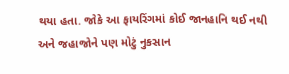થયા હતા. જોકે આ ફાયરિંગમાં કોઈ જાનહાનિ થઈ નથી અને જહાજોને પણ મોટું નુકસાન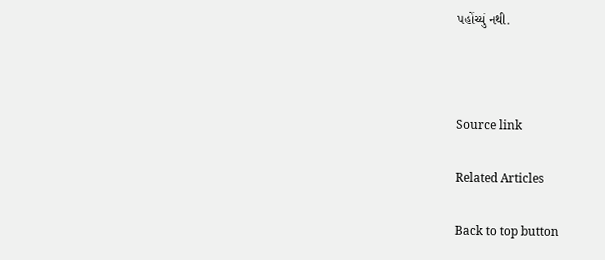પહોંચ્યું નથી.



Source link

Related Articles

Back to top button